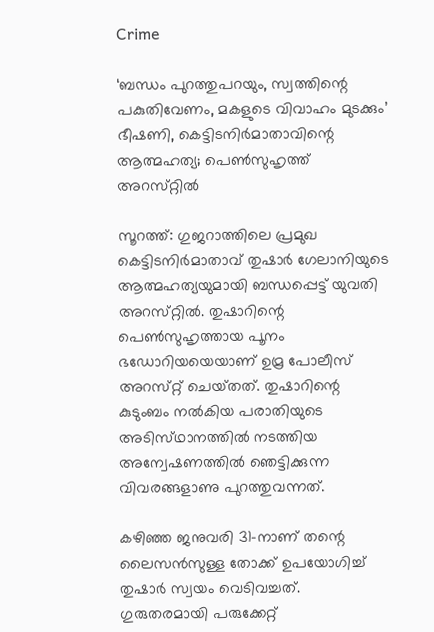Crime

‘ബന്ധം പുറത്തുപറയും, സ്വത്തിന്റെ പകുതിവേണം, മകളുടെ വിവാഹം മുടക്കും’ ഭീഷണി, കെട്ടിടനിര്‍മാതാവിന്റെ ആത്മഹത്യ; പെണ്‍സുഹൃത്ത്‌ അറസ്‌റ്റില്‍

സൂറത്ത്‌: ഗുജറാത്തിലെ പ്രമുഖ കെട്ടിടനിര്‍മാതാവ്‌ തുഷാര്‍ ഗേലാനിയുടെ ആത്മഹത്യയുമായി ബന്ധപ്പെട്ട്‌ യുവതി അറസ്‌റ്റില്‍. തുഷാറിന്റെ പെണ്‍സുഹൃത്തായ പൂനം ഭഡോറിയയെയാണ്‌ ഉമ്ര പോലീസ്‌ അറസ്‌റ്റ്‌ ചെയ്‌തത്‌. തുഷാറിന്റെ കുടുംബം നല്‍കിയ പരാതിയുടെ അടിസ്‌ഥാനത്തില്‍ നടത്തിയ അന്വേഷണത്തില്‍ ഞെട്ടിക്കുന്ന വിവരങ്ങളാണു പുറത്തുവന്നത്‌.

കഴിഞ്ഞ ജനുവരി 31-നാണ്‌ തന്റെ ലൈസന്‍സുള്ള തോക്ക്‌ ഉപയോഗിച്ച്‌ തുഷാര്‍ സ്വയം വെടിവച്ചത്‌. ഗുരുതരമായി പരുക്കേറ്റ്‌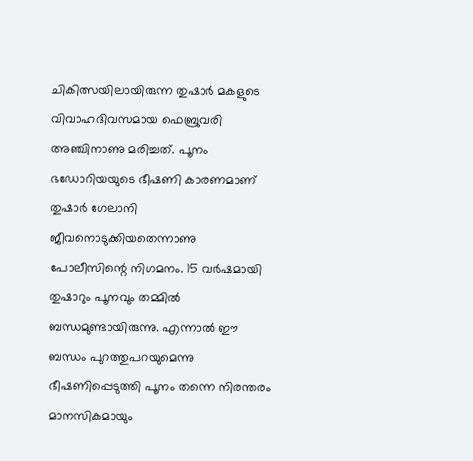ചികിത്സയിലായിരുന്ന തുഷാര്‍ മകളുടെ വിവാഹദിവസമായ ഫെബ്രുവരി അഞ്ചിനാണു മരിച്ചത്‌. പൂനം ഭഡോറിയയുടെ ഭീഷണി കാരണമാണ്‌ തുഷാര്‍ ഗേലാനി ജീവനൊടുക്കിയതെന്നാണു പോലീസിന്റെ നിഗമനം. 15 വര്‍ഷമായി തുഷാറും പൂനവും തമ്മില്‍ ബന്ധമുണ്ടായിരുന്നു. എന്നാല്‍ ഈ ബന്ധം പുറത്തുപറയുമെന്നു ഭീഷണിപ്പെടുത്തി പൂനം തന്നെ നിരന്തരം മാനസികമായും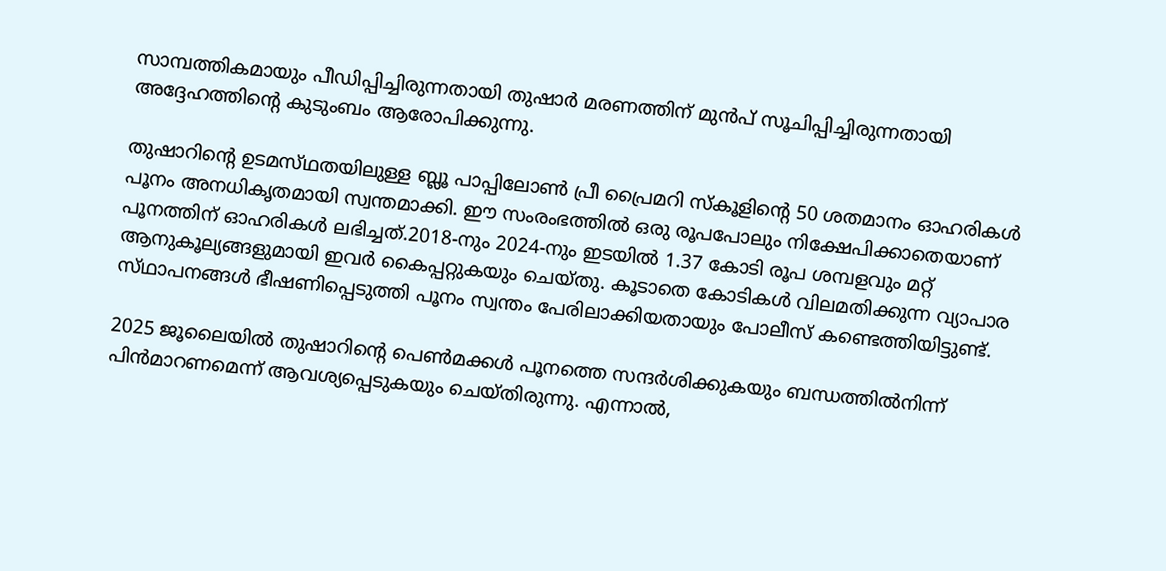സാമ്പത്തികമായും പീഡിപ്പിച്ചിരുന്നതായി തുഷാര്‍ മരണത്തിന്‌ മുന്‍പ്‌ സൂചിപ്പിച്ചിരുന്നതായി അദ്ദേഹത്തിന്റെ കുടുംബം ആരോപിക്കുന്നു.

തുഷാറിന്റെ ഉടമസ്‌ഥതയിലുള്ള ബ്ലൂ പാപ്പിലോണ്‍ പ്രീ പ്രൈമറി സ്‌കൂളിന്റെ 50 ശതമാനം ഓഹരികള്‍ പൂനം അനധികൃതമായി സ്വന്തമാക്കി. ഈ സംരംഭത്തില്‍ ഒരു രൂപപോലും നിക്ഷേപിക്കാതെയാണ്‌ പൂനത്തിന്‌ ഓഹരികള്‍ ലഭിച്ചത്‌.2018-നും 2024-നും ഇടയില്‍ 1.37 കോടി രൂപ ശമ്പളവും മറ്റ്‌ ആനുകൂല്യങ്ങളുമായി ഇവര്‍ കൈപ്പറ്റുകയും ചെയ്‌തു. കൂടാതെ കോടികള്‍ വിലമതിക്കുന്ന വ്യാപാര സ്‌ഥാപനങ്ങള്‍ ഭീഷണിപ്പെടുത്തി പൂനം സ്വന്തം പേരിലാക്കിയതായും പോലീസ്‌ കണ്ടെത്തിയിട്ടുണ്ട്‌.

2025 ജൂലൈയില്‍ തുഷാറിന്റെ പെണ്‍മക്കള്‍ പൂനത്തെ സന്ദര്‍ശിക്കുകയും ബന്ധത്തില്‍നിന്ന്‌ പിന്‍മാറണമെന്ന്‌ ആവശ്യപ്പെടുകയും ചെയ്‌തിരുന്നു. എന്നാല്‍,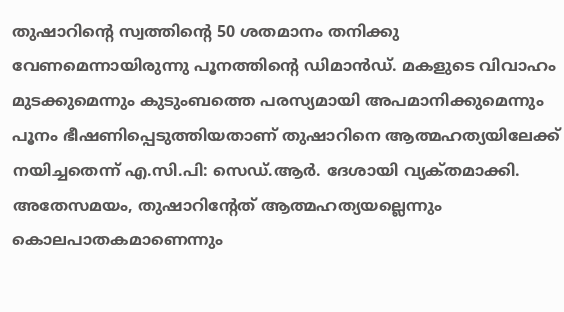തുഷാറിന്റെ സ്വത്തിന്റെ 50 ശതമാനം തനിക്കു വേണമെന്നായിരുന്നു പൂനത്തിന്റെ ഡിമാന്‍ഡ്‌. മകളുടെ വിവാഹം മുടക്കുമെന്നും കുടുംബത്തെ പരസ്യമായി അപമാനിക്കുമെന്നും പൂനം ഭീഷണിപ്പെടുത്തിയതാണ്‌ തുഷാറിനെ ആത്മഹത്യയിലേക്ക്‌ നയിച്ചതെന്ന്‌ എ.സി.പി: സെഡ്‌.ആര്‍. ദേശായി വ്യക്‌തമാക്കി. അതേസമയം, തുഷാറിന്റേത്‌ ആത്മഹത്യയല്ലെന്നും കൊലപാതകമാണെന്നും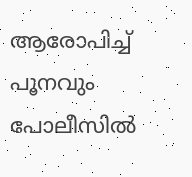ആരോപിച്ച്‌ പൂനവും പോലീസില്‍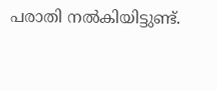പരാതി നല്‍കിയിട്ടുണ്ട്‌.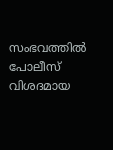സംഭവത്തില്‍ പോലീസ്‌ വിശദമായ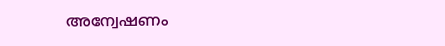അന്വേഷണം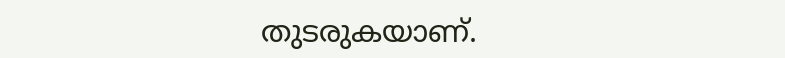തുടരുകയാണ്‌.